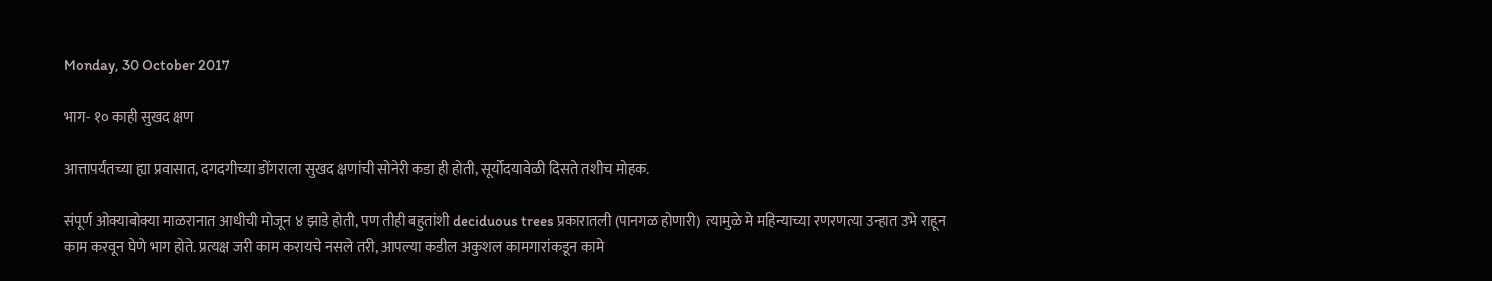Monday, 30 October 2017

भाग- १० काही सुखद क्षण

आत्तापर्यंतच्या ह्या प्रवासात, दगदगीच्या डोंगराला सुखद क्षणांची सोनेरी कडा ही होती, सूर्योदयावेळी दिसते तशीच मोहक.

संपूर्ण ओक्याबोक्या माळरानात आधीची मोजून ४ झाडे होती, पण तीही बहुतांशी deciduous trees प्रकारातली (पानगळ होणारी)  त्यामुळे मे महिन्याच्या रणरणत्या उन्हात उभे राहून
काम करवून घेणे भाग होते. प्रत्यक्ष जरी काम करायचे नसले तरी, आपल्या कडील अकुशल कामगारांकडून कामे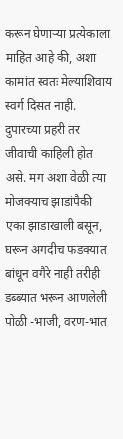करून घेणाऱ्या प्रत्येकाला माहित आहे की, अशा कामांत स्वतः मेल्याशिवाय स्वर्ग दिसत नाही. दुपारच्या प्रहरी तर जीवाची काहिली होत असे. मग अशा वेळी त्या मोजक्याच झाडांपैकी एका झाडाखाली बसून, घरून अगदीच फडक्यात बांधून वगैरे नाही तरीही डब्ब्यात भरून आणलेली पोळी -भाजी, वरण-भात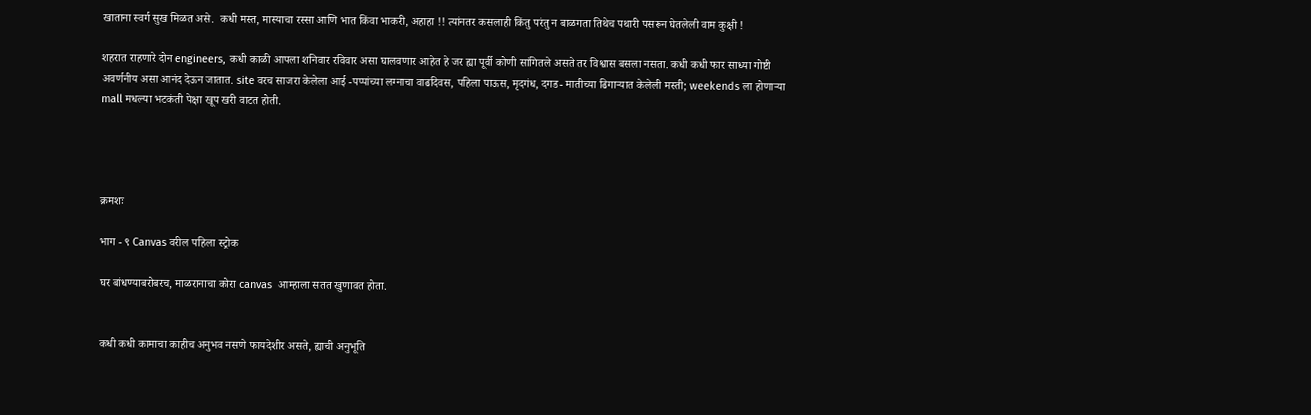खाताना स्वर्ग सुख मिळत असे.  कधी मस्त, मास्याचा रस्सा आणि भात किंवा भाकरी, अहाहा !! त्यांनतर कसलाही किंतु परंतु न बाळगता तिथेच पथारी पसरून घेतलेली वाम कुक्षी !

शहरात राहणारे दोन engineers, कधी काळी आपला शनिवार रविवार असा घालवणार आहेत हे जर ह्या पूर्वी कोणी सांगितले असते तर विश्वास बसला नसता. कधी कधी फार साध्या गोष्टी अवर्णनीय असा आनंद देऊन जातात. site वरच साजरा केलेला आई -पप्पांच्या लग्नाचा वाढदिवस, पहिला पाऊस, मृदगंध, दगड- मातीच्या ढिगाऱ्यात केलेली मस्ती; weekends ला होणाऱ्या mall मधल्या भटकंती पेक्षा खूप खरी वाटत होती.




क्रमशः

भाग - ९ Canvas वरील पहिला स्ट्रोक

घर बांधण्याबरोबरच, माळरानाचा कोरा canvas  आम्हाला सतत खुणावत होता.


कधी कधी कामाचा काहीच अनुभव नसणे फायदेशीर असते, ह्याची अनुभूति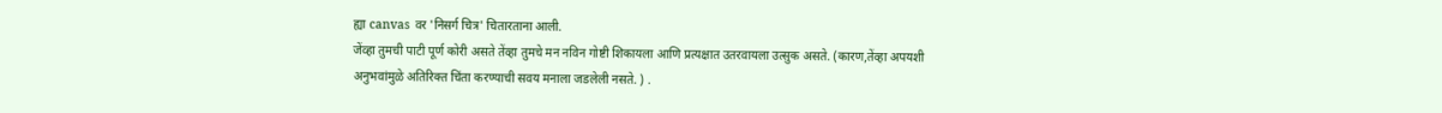ह्या canvas  वर 'निसर्ग चित्र' चितारताना आली.
जेंव्हा तुमची पाटी पूर्ण कोरी असते तेंव्हा तुमचे मन नविन गोष्टी शिकायला आणि प्रत्यक्षात उतरवायला उत्सुक असते. (कारण,तेंव्हा अपयशी अनुभवांमुळे अतिरिक्त चिंता करण्याची सवय मनाला जडलेली नसते. ) .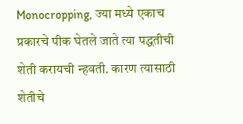Monocropping, ज्या मध्ये एकाच प्रकारचे पीक घेतले जाते त्या पद्धतीची शेती करायची न्हवती. कारण त्यासाठी शेतीचे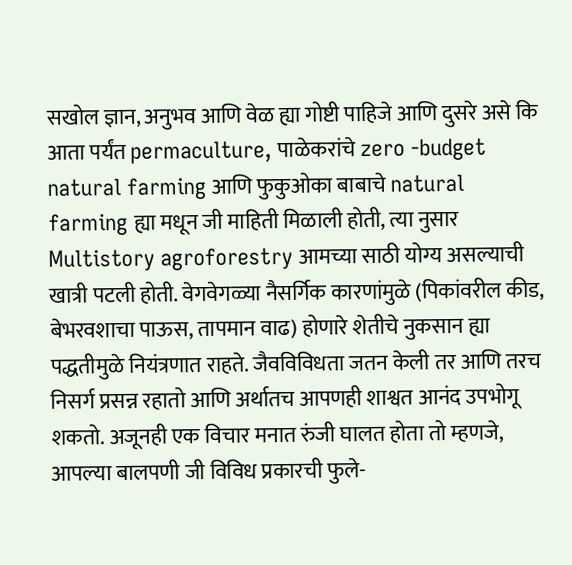सखोल ज्ञान, अनुभव आणि वेळ ह्या गोष्टी पाहिजे आणि दुसरे असे कि आता पर्यंत permaculture, पाळेकरांचे zero -budget natural farming आणि फुकुओका बाबाचे natural farming ह्या मधून जी माहिती मिळाली होती, त्या नुसार  Multistory agroforestry आमच्या साठी योग्य असल्याची खात्री पटली होती. वेगवेगळ्या नैसर्गिक कारणांमुळे (पिकांवरील कीड, बेभरवशाचा पाऊस, तापमान वाढ) होणारे शेतीचे नुकसान ह्या पद्धतीमुळे नियंत्रणात राहते. जैवविविधता जतन केली तर आणि तरच निसर्ग प्रसन्न रहातो आणि अर्थातच आपणही शाश्वत आनंद उपभोगू शकतो. अजूनही एक विचार मनात रुंजी घालत होता तो म्हणजे, आपल्या बालपणी जी विविध प्रकारची फुले-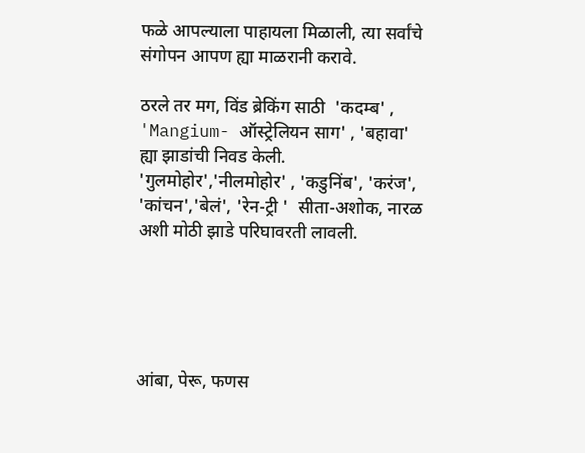फळे आपल्याला पाहायला मिळाली, त्या सर्वांचे संगोपन आपण ह्या माळरानी करावे.

ठरले तर मग, विंड ब्रेकिंग साठी  'कदम्ब' , 'Mangium- ऑस्ट्रेलियन साग' , 'बहावा' ह्या झाडांची निवड केली.  'गुलमोहोर','नीलमोहोर' , 'कडुनिंब', 'करंज', 'कांचन','बेलं', 'रेन-ट्री '  सीता-अशोक, नारळ  अशी मोठी झाडे परिघावरती लावली.





आंबा, पेरू, फणस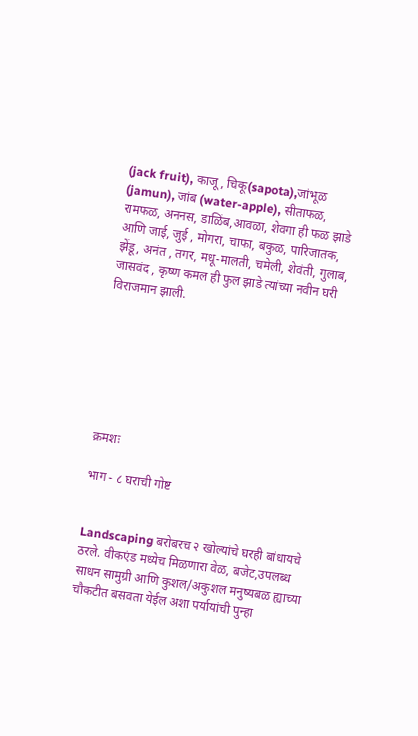(jack fruit), काजू, चिकू(sapota),जांभूळ (jamun), जांब (water-apple), सीताफळ, रामफळ, अननस, डाळिंब,आवळा, शेवगा ही फळ झाडे आणि जाई, जुई , मोगरा, चाफा, बकुळ, पारिजातक, झेंडू, अनंत , तगर, मधू-मालती, चमेली, शेवंती, गुलाब, जासवंद , कृष्ण कमल ही फुल झाडे त्यांच्या नवीन घरी विराजमान झाली.







क्रमशः

भाग - ८ घराची गोष्ट


Landscaping बरोबरच २ खोल्यांचे घरही बांधायचे ठरले. वीकएंड मध्येच मिळणारा वेळ, बजेट,उपलब्ध साधन सामुग्री आणि कुशल/अकुशल मनुष्यबळ ह्याच्या चौकटीत बसवता येईल अशा पर्यायांची पुन्हा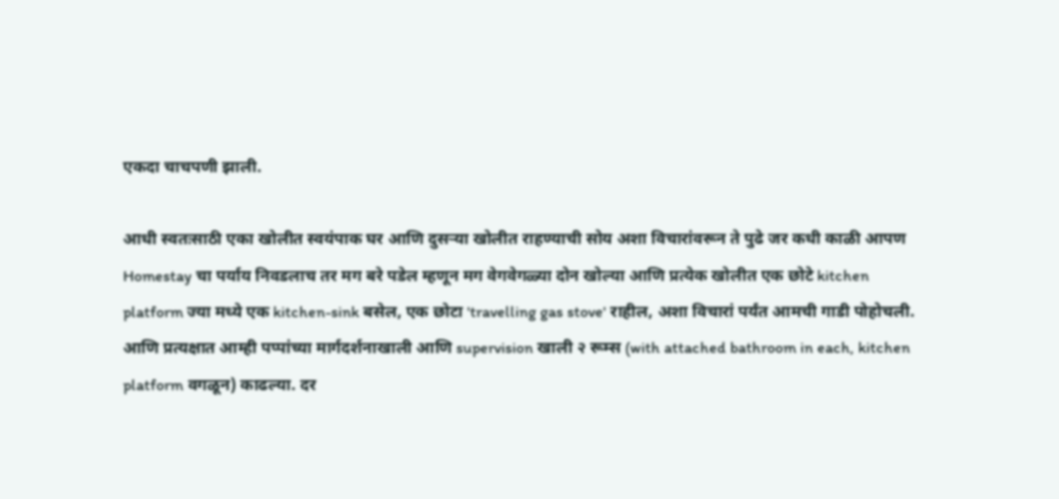एकदा चाचपणी झाली.

आधी स्वतःसाठी एका खोलीत स्वयंपाक घर आणि दुसऱ्या खोलीत राहण्याची सोय अशा विचारांवरून ते पुढे जर कधी काळी आपण Homestay चा पर्याय निवडलाच तर मग बरे पडेल म्हणून मग वेगवेगळ्या दोन खोल्या आणि प्रत्येक खोलीत एक छोटे kitchen platform ज्या मध्ये एक kitchen-sink बसेल, एक छोटा 'travelling gas stove' राहील, अशा विचारां पर्यंत आमची गाडी पोहोचली.
आणि प्रत्यक्षात आम्ही पप्पांच्या मार्गदर्शनाखाली आणि supervision खाली २ रूम्स (with attached bathroom in each, kitchen platform वगळून) काढल्या. दर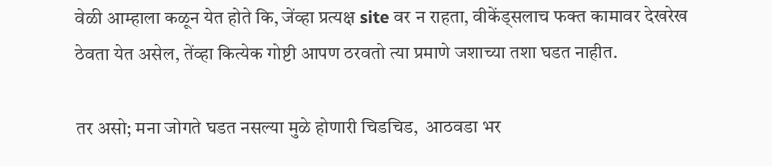वेळी आम्हाला कळून येत होते कि, जेंव्हा प्रत्यक्ष site वर न राहता, वीकेंड्सलाच फक्त कामावर देखरेख ठेवता येत असेल, तेंव्हा कित्येक गोष्टी आपण ठरवतो त्या प्रमाणे जशाच्या तशा घडत नाहीत.

तर असो; मना जोगते घडत नसल्या मुळे होणारी चिडचिड,  आठवडा भर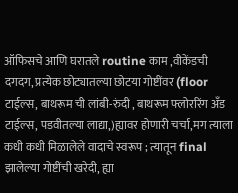ऑफिसचे आणि घरातले routine काम ,वीकेंडची दगदग, प्रत्येक छोट्यातल्या छोटया गोष्टींवर (floor टाईल्स, बाथरूम ची लांबी-रुंदी , बाथरूम फ्लोररिंग अँड टाईल्स, पडवीतल्या लाद्या,)ह्यावर होणारी चर्चा,मग त्याला कधी कधी मिळालेले वादाचे स्वरूप ; त्यातून final झालेल्या गोष्टींची खरेदी, ह्या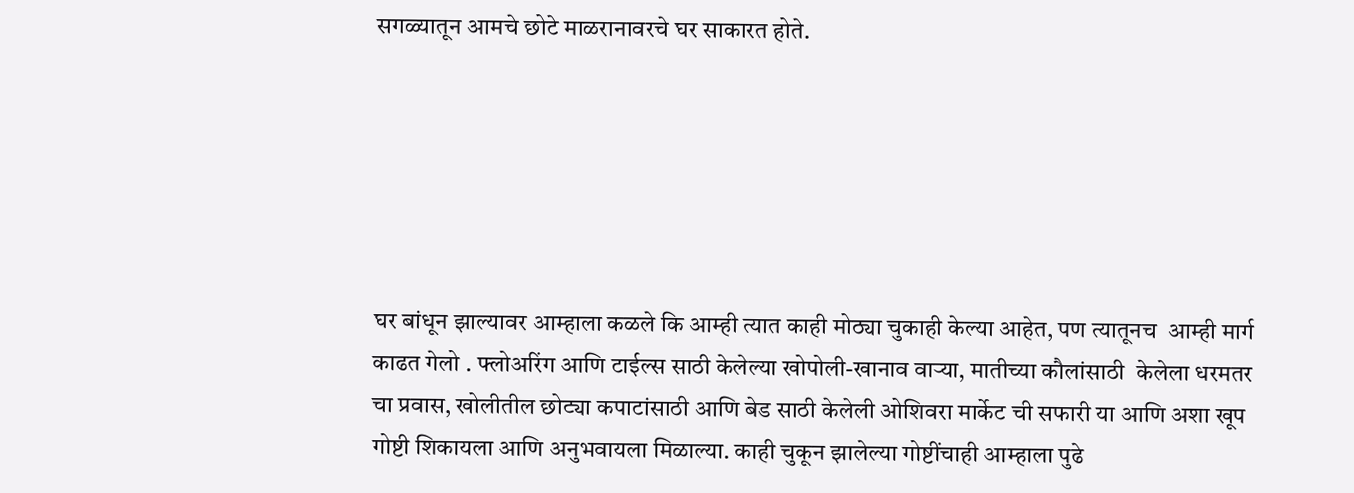सगळ्यातून आमचे छोटे माळरानावरचे घर साकारत होते.






घर बांधून झाल्यावर आम्हाला कळले कि आम्ही त्यात काही मोठ्या चुकाही केल्या आहेत, पण त्यातूनच  आम्ही मार्ग काढत गेलो . फ्लोअरिंग आणि टाईल्स साठी केलेल्या खोपोली-खानाव वाऱ्या, मातीच्या कौलांसाठी  केलेला धरमतर चा प्रवास, खोलीतील छोट्या कपाटांसाठी आणि बेड साठी केलेली ओशिवरा मार्केट ची सफारी या आणि अशा खूप गोष्टी शिकायला आणि अनुभवायला मिळाल्या. काही चुकून झालेल्या गोष्टींचाही आम्हाला पुढे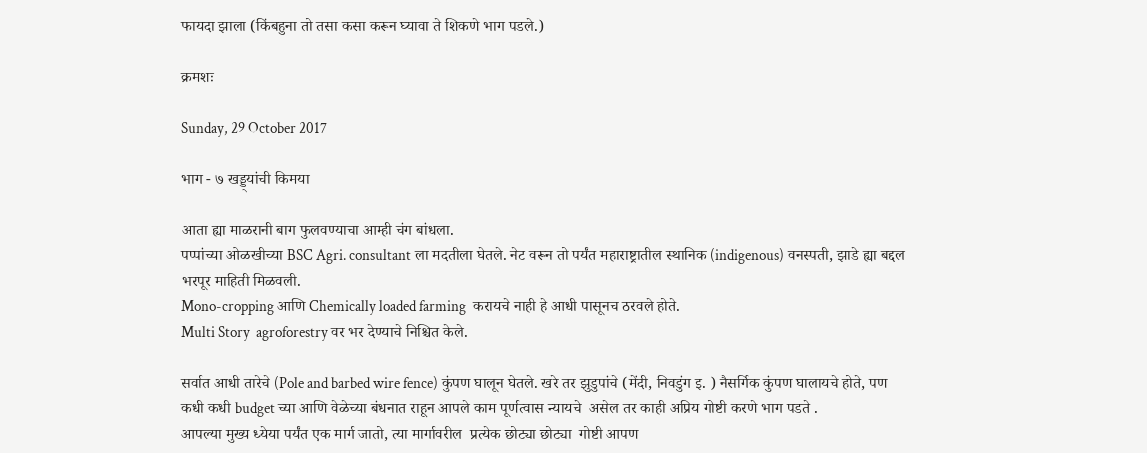फायदा झाला (किंबहुना तो तसा कसा करून घ्यावा ते शिकणे भाग पडले.)

क्रमशः

Sunday, 29 October 2017

भाग - ७ खड्ड्यांची किमया

आता ह्या माळरानी बाग फुलवण्याचा आम्ही चंग बांधला.
पप्पांच्या ओळखीच्या BSC Agri. consultant ला मदतीला घेतले. नेट वरून तो पर्यंत महाराष्ट्रातील स्थानिक (indigenous) वनस्पती, झाडे ह्या बद्दल भरपूर माहिती मिळवली.
Mono-cropping आणि Chemically loaded farming  करायचे नाही हे आधी पासूनच ठरवले होते.
Multi Story  agroforestry वर भर देण्याचे निश्चित केले.

सर्वात आधी तारेचे (Pole and barbed wire fence) कुंपण घालून घेतले. खरे तर झुडुपांचे (मेंदी, निवडुंग इ. ) नैसर्गिक कुंपण घालायचे होते, पण कधी कधी budget च्या आणि वेळेच्या बंधनात राहून आपले काम पूर्णत्वास न्यायचे  असेल तर काही अप्रिय गोष्टी करणे भाग पडते .
आपल्या मुख्य ध्येया पर्यंत एक मार्ग जातो, त्या मार्गावरील  प्रत्येक छोट्या छोट्या  गोष्टी आपण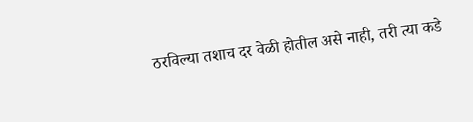ठरविल्या तशाच दर वेळी होतील असे नाही, तरी त्या कडे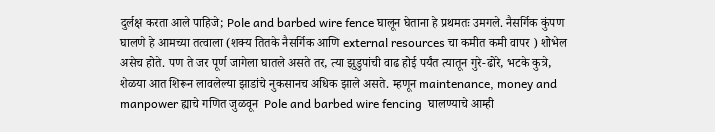दुर्लक्ष करता आले पाहिजे; Pole and barbed wire fence घालून घेताना हे प्रथमतः उमगले. नैसर्गिक कुंपण घालणे हे आमच्या तत्वाला (शक्य तितके नैसर्गिक आणि external resources चा कमीत कमी वापर ) शोभेल असेच होते. पण ते जर पूर्ण जागेला घातले असते तर, त्या झुडुपांची वाढ होई पर्यंत त्यातून गुरे-ढोरे, भटके कुत्रे, शेळया आत शिरून लावलेल्या झाडांचे नुकसानच अधिक झाले असते. म्हणून maintenance, money and manpower ह्याचे गणित जुळवून  Pole and barbed wire fencing  घालण्याचे आम्ही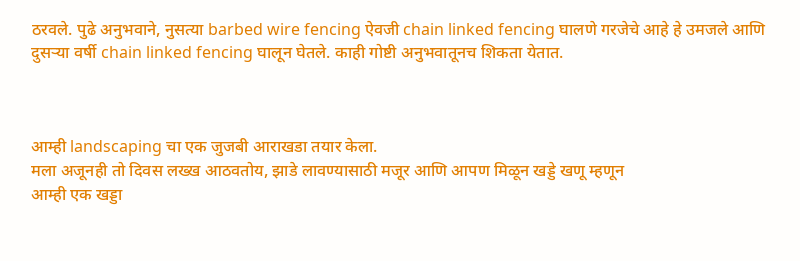ठरवले. पुढे अनुभवाने, नुसत्या barbed wire fencing ऐवजी chain linked fencing घालणे गरजेचे आहे हे उमजले आणि दुसऱ्या वर्षी chain linked fencing घालून घेतले. काही गोष्टी अनुभवातूनच शिकता येतात.



आम्ही landscaping चा एक जुजबी आराखडा तयार केला.
मला अजूनही तो दिवस लख्ख आठवतोय, झाडे लावण्यासाठी मजूर आणि आपण मिळून खड्डे खणू म्हणून
आम्ही एक खड्डा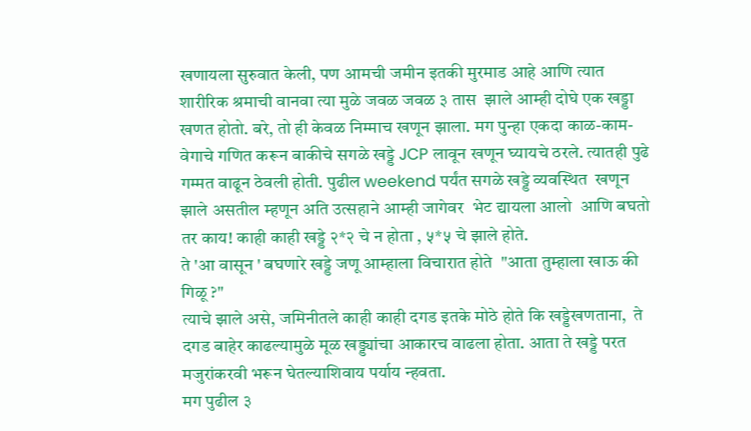खणायला सुरुवात केली, पण आमची जमीन इतकी मुरमाड आहे आणि त्यात शारीरिक श्रमाची वानवा त्या मुळे जवळ जवळ ३ तास  झाले आम्ही दोघे एक खड्डा खणत होतो. बरे, तो ही केवळ निम्माच खणून झाला. मग पुन्हा एकदा काळ-काम-वेगाचे गणित करून बाकीचे सगळे खड्डे JCP लावून खणून घ्यायचे ठरले. त्यातही पुढे गम्मत वाढून ठेवली होती. पुढील weekend पर्यंत सगळे खड्डे व्यवस्थित  खणून झाले असतील म्हणून अति उत्सहाने आम्ही जागेवर  भेट द्यायला आलो  आणि बघतो तर काय! काही काही खड्डे २*२ चे न होता , ५*५ चे झाले होते.
ते 'आ वासून ' बघणारे खड्डे जणू आम्हाला विचारात होते  "आता तुम्हाला खाऊ की  गिळू ?"
त्याचे झाले असे, जमिनीतले काही काही दगड इतके मोठे होते कि खड्डेखणताना,  ते दगड बाहेर काढल्यामुळे मूळ खड्ड्यांचा आकारच वाढला होता. आता ते खड्डे परत मजुरांकरवी भरून घेतल्याशिवाय पर्याय न्हवता.
मग पुढील ३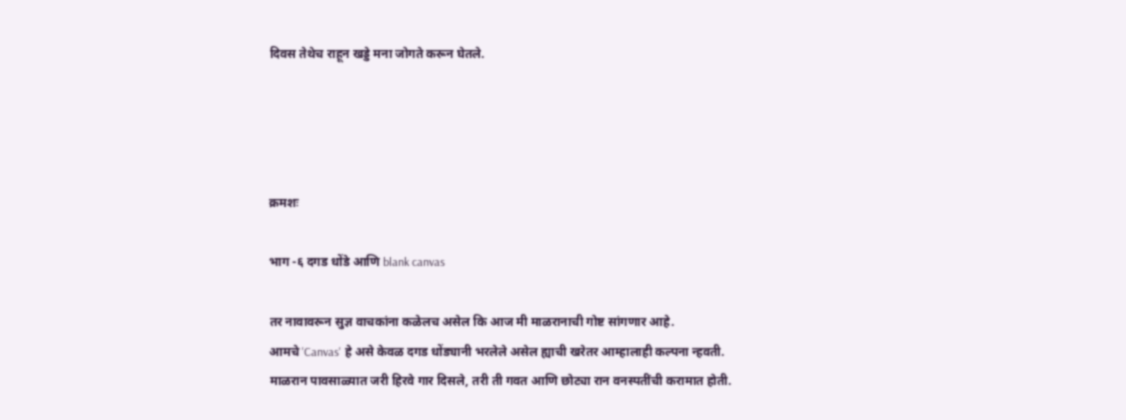दिवस तेथेच राहून खड्डे मना जोगते करून घेतले.




क्रमशः

भाग -६ दगड धोंडे आणि blank canvas

तर नावावरून सुज्ञ वाचकांना कळेलच असेल कि आज मी माळरानाची गोष्ट सांगणार आहे.
आमचे 'Canvas' हे असे केवळ दगड धोंड्यानी भरलेले असेल ह्याची खरेतर आम्हालाही कल्पना न्हवती.
माळरान पावसाळ्यात जरी हिरवे गार दिसले, तरी ती गवत आणि छोट्या रान वनस्पतींची करामात होती.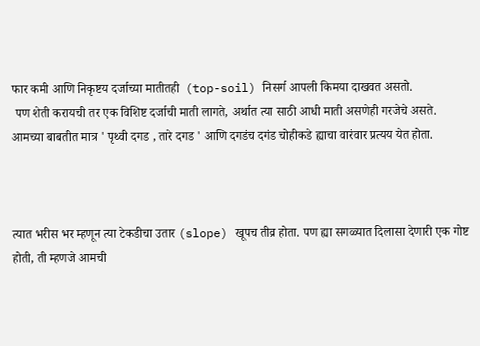फार कमी आणि निकृष्टय दर्जाच्या मातीतही  (top-soil) निसर्ग आपली किमया दाखवत असतो.
 पण शेती करायची तर एक विशिष्ट दर्जाची माती लागते, अर्थात त्या साठी आधी माती असणेही गरजेचे असते.
आमच्या बाबतीत मात्र ' पृथ्वी दगड , तारे दगड ' आणि दगडंच दगंड चोहीकडे ह्याचा वारंवार प्रत्यय येत होता.



त्यात भरीस भर म्हणून त्या टेकडीचा उतार (slope) खूपच तीव्र होता. पण ह्या सगळ्यात दिलासा देणारी एक गोष्ट होती, ती म्हणजे आमची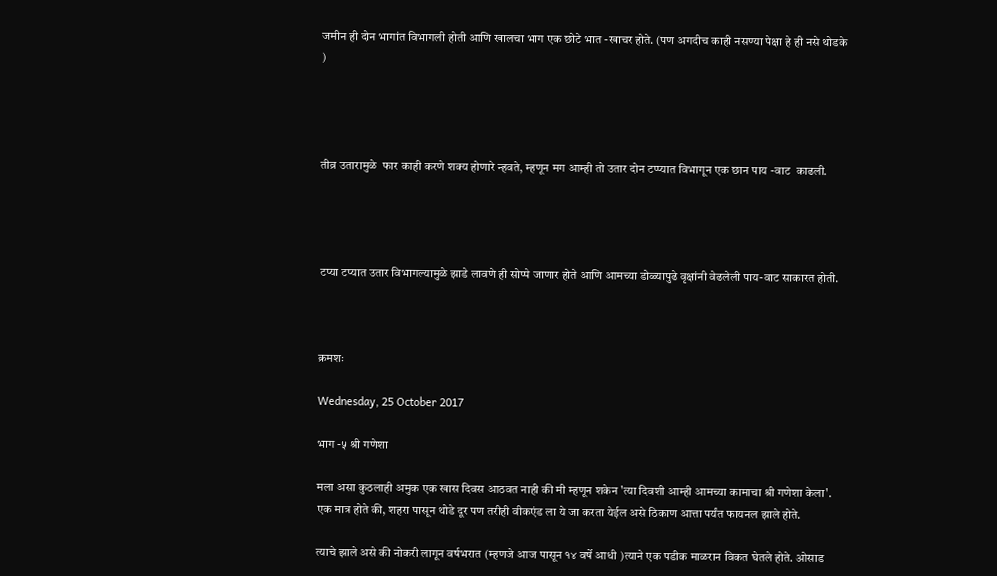जमीन ही दोन भागांत विभागली होती आणि खालचा भाग एक छोटे भात -खाचर होते. (पण अगदीच काही नसण्या पेक्षा हे ही नसे थोडके )




तीव्र उतारामुळे  फार काही करणे शक्य होणारे न्हवते, म्हणून मग आम्ही तो उतार दोन टप्प्यात विभागून एक छान पाय -वाट  काढली.




टप्या टप्यात उतार विभागल्यामुळे झाडे लावणे ही सोप्पे जाणार होते आणि आमच्या डोळ्यापुढे वृक्षांनी वेढलेली पाय-वाट साकारत होती.



क्रमशः

Wednesday, 25 October 2017

भाग -५ श्री गणेशा

मला असा कुठलाही अमुक एक खास दिवस आठवत नाही की मी म्हणून शकेन 'त्या दिवशी आम्ही आमच्या कामाचा श्री गणेशा केला'.  एक मात्र होते की, शहरा पासून थोडे दूर पण तरीही वीकएंड ला ये जा करता येईल असे ठिकाण आत्ता पर्यंत फायनल झाले होते.

त्याचे झाले असे की नोकरी लागून वर्षभरात (म्हणजे आज पासून १४ वर्षे आधी )त्याने एक पडीक माळरान विकत घेतले होते. ओसाड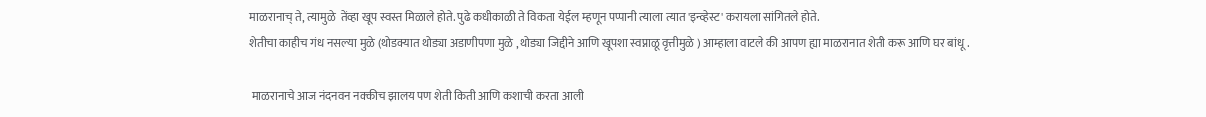माळरानाच् ते, त्यामुळे  तेंव्हा खूप स्वस्त मिळाले होते. पुढे कधीकाळी ते विकता येईल म्हणून पप्पानी त्याला त्यात 'इन्व्हेस्ट' करायला सांगितले होते.
शेतीचा काहीच गंध नसल्या मुळे (थोडक्यात थोड्या अडाणीपणा मुळे , थोड्या जिद्दीने आणि खूपशा स्वप्नाळू वृत्तीमुळे ) आम्हाला वाटले की आपण ह्या माळरानात शेती करू आणि घर बांधू .

 माळरानाचे आज नंदनवन नक्कीच झालय पण शेती किती आणि कशाची करता आली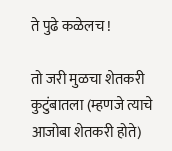ते पुढे कळेलच !

तो जरी मुळचा शेतकरी कुटुंबातला (म्हणजे त्याचे आजोबा शेतकरी होते)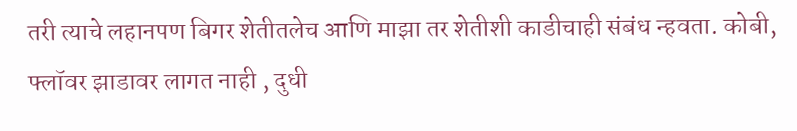तरी त्याचे लहानपण बिगर शेतीतलेच आणि माझा तर शेतीशी काडीचाही संबंध न्हवता. कोबी, फ्लॉवर झाडावर लागत नाही , दुधी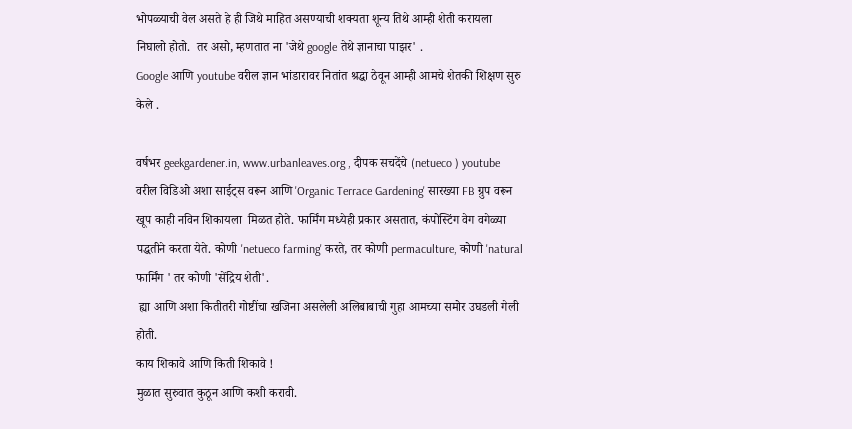भोपळ्याची वेल असते हे ही जिथे माहित असण्याची शक्यता शून्य तिथे आम्ही शेती करायला निघालो होतो.  तर असो, म्हणतात ना 'जेथे google तेथे ज्ञानाचा पाझर' .
Google आणि youtube वरील ज्ञान भांडारावर नितांत श्रद्धा ठेवून आम्ही आमचे शेतकी शिक्षण सुरु केले .

वर्षभर geekgardener.in, www.urbanleaves.org , दीपक सचदेंचे (netueco ) youtube वरील विडिओ अशा साईट्स वरून आणि 'Organic Terrace Gardening' सारख्या FB ग्रुप वरून खूप काही नविन शिकायला  मिळत होते. फार्मिंग मध्येही प्रकार असतात, कंपोस्टिंग वेग वगेळ्या पद्धतीने करता येते. कोणी 'netueco farming' करते, तर कोणी permaculture, कोणी 'natural फार्मिंग ' तर कोणी 'सेंद्रिय शेती'.
 ह्या आणि अशा कितीतरी गोष्टींचा खजिना असलेली अलिबाबाची गुहा आमच्या समोर उघडली गेली होती.
काय शिकावे आणि किती शिकावे !
मुळात सुरुवात कुठून आणि कशी करावी.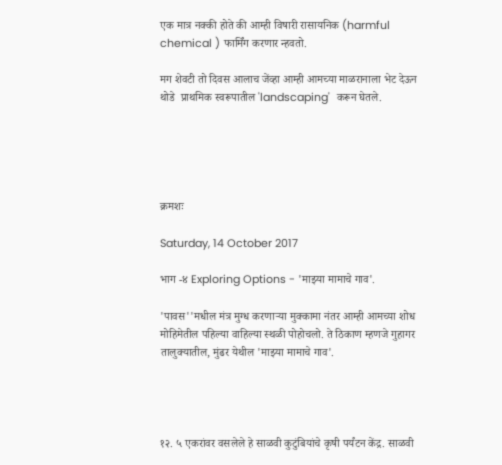एक मात्र नक्की होते की आम्ही विषारी रासायनिक (harmful chemical ) फार्मिंग करणार न्हवतो.

मग शेवटी तो दिवस आलाच जेंव्हा आम्ही आमच्या माळरानाला भेट देऊन थोडे  प्राथमिक स्वरूपातील 'landscaping'  करून घेतले.





क्रमशः

Saturday, 14 October 2017

भाग -४ Exploring Options - 'माझ्या मामाचे गाव'.

'पावस''मधील मंत्र मुग्ध करणाऱ्या मुक्कामा नंतर आम्ही आमच्या शोध मोहिमेतील पहिल्या वाहिल्या स्थळी पोहोचलो. ते ठिकाण म्हणजे गुहागर तालुक्यातील, मुंढर येथील 'माझ्या मामाचे गाव'.




१२. ५ एकरांवर वसलेले हे साळवी कुटुंबियांचे कृषी पर्यंटन केंद्र. साळवी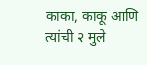काका, काकू आणि त्यांची २ मुले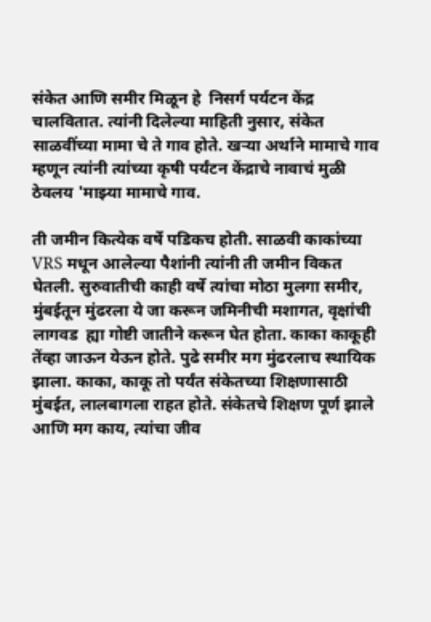संकेत आणि समीर मिळून हे  निसर्ग पर्यटन केंद्र चालवितात. त्यांनी दिलेल्या माहिती नुसार, संकेत साळवींच्या मामा चे ते गाव होते. खऱ्या अर्थाने मामाचे गाव म्हणून त्यांनी त्यांच्या कृषी पर्यंटन केंद्राचे नावाचं मुळी ठेवलय 'माझ्या मामाचे गाव.

ती जमीन कित्येक वर्षे पडिकच होती. साळवी काकांच्या VRS मधून आलेल्या पैशांनी त्यांनी ती जमीन विकत घेतली. सुरुवातीची काही वर्षे त्यांचा मोठा मुलगा समीर, मुंबईतून मुंढरला ये जा करून जमिनीची मशागत, वृक्षांची लागवड  ह्या गोष्टी जातीने करून घेत होता. काका काकूही तेंव्हा जाऊन येऊन होते. पुढे समीर मग मुंढरलाच स्थायिक झाला. काका, काकू तो पर्यंत संकेतच्या शिक्षणासाठी मुंबईत, लालबागला राहत होते. संकेतचे शिक्षण पूर्ण झाले आणि मग काय, त्यांचा जीव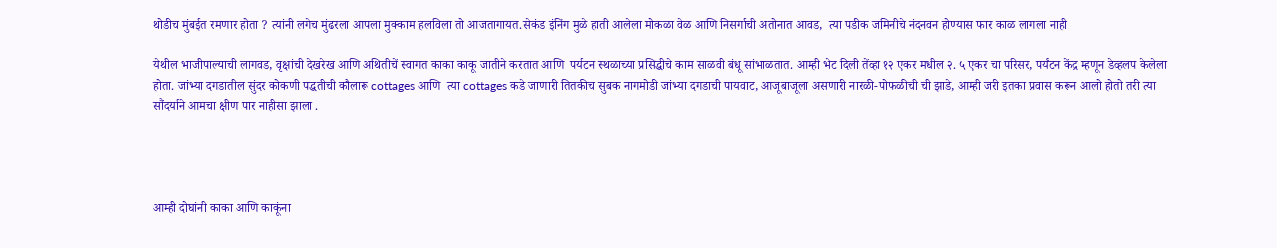थोडीच मुंबईत रमणार होता ? त्यांनी लगेच मुंढरला आपला मुक्काम हलविला तो आजतागायत.सेकंड इंनिंग मुळे हाती आलेला मोकळा वेळ आणि निसर्गाची अतोनात आवड,  त्या पडीक जमिनीचे नंदनवन होण्यास फार काळ लागला नाही

येथील भाजीपाल्याची लागवड, वृक्षांची देखरेख आणि अथितीचें स्वागत काका काकू जातीने करतात आणि  पर्यटन स्थळाच्या प्रसिद्धीचे काम साळवी बंधू सांभाळतात. आम्ही भेट दिली तेंव्हा १२ एकर मधील २. ५ एकर चा परिसर, पर्यंटन केंद्र म्हणून डेव्हलप केलेला होता. जांभ्या दगडातील सुंदर कोकणी पद्धतीची कौलारू cottages आणि  त्या cottages कडे जाणारी तितकीच सुबक नागमोडी जांभ्या दगडाची पायवाट, आजूबाजूला असणारी नारळी-पोफळीची ची झाडे, आम्ही जरी इतका प्रवास करून आलो होतो तरी त्या सौंदर्याने आमचा क्षीण पार नाहीसा झाला .




आम्ही दोघांनी काका आणि काकूंना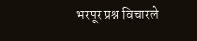भरपूर प्रश्न विचारले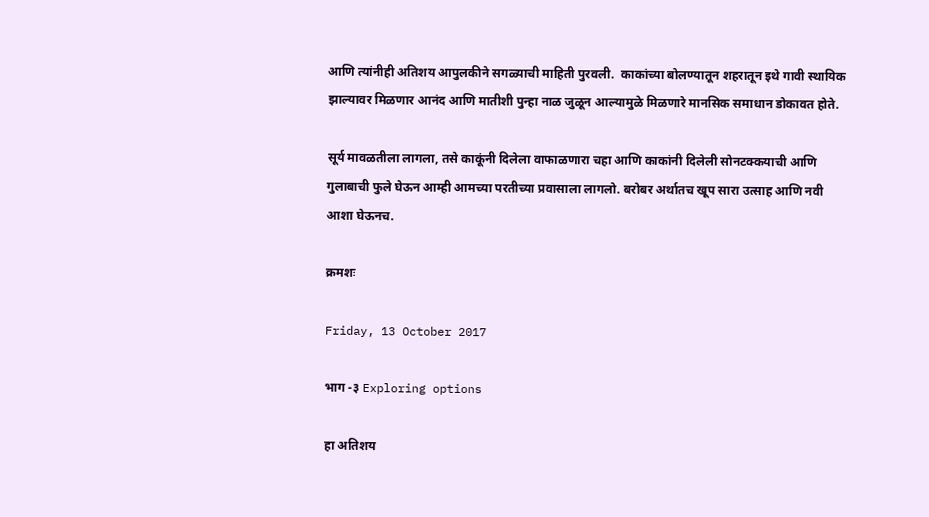आणि त्यांनीही अतिशय आपुलकीने सगळ्याची माहिती पुरवली.  काकांच्या बोलण्यातून शहरातून इथे गावी स्थायिक झाल्यावर मिळणार आनंद आणि मातीशी पुन्हा नाळ जुळून आल्यामुळे मिळणारे मानसिक समाधान डोकावत होते.

सूर्य मावळतीला लागला, तसे काकूंनी दिलेला वाफाळणारा चहा आणि काकांनी दिलेली सोनटक्कयाची आणि गुलाबाची फुले घेऊन आम्ही आमच्या परतीच्या प्रवासाला लागलो. बरोबर अर्थातच खूप सारा उत्साह आणि नवी आशा घेऊनच.

क्रमशः

Friday, 13 October 2017

भाग -३ Exploring options

हा अतिशय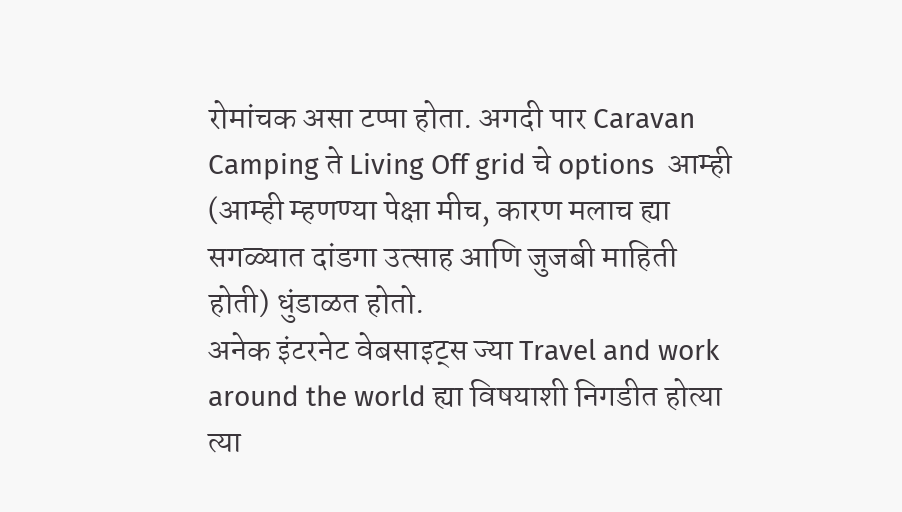रोमांचक असा टप्पा होता. अगदी पार Caravan Camping ते Living Off grid चे options  आम्ही (आम्ही म्हणण्या पेक्षा मीच, कारण मलाच ह्या सगळ्यात दांडगा उत्साह आणि जुजबी माहिती होती) धुंडाळत होतो.
अनेक इंटरनेट वेबसाइट्स ज्या Travel and work around the world ह्या विषयाशी निगडीत होत्या त्या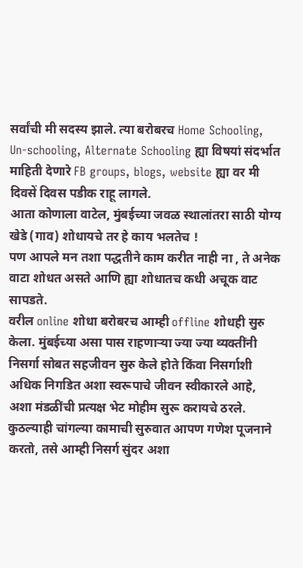सर्वांची मी सदस्य झाले. त्या बरोबरच Home Schooling, Un-schooling, Alternate Schooling ह्या विषयां संदर्भात माहिती देणारे FB groups, blogs, website ह्या वर मी दिवसें दिवस पडीक राहू लागले.
आता कोणाला वाटेल, मुंबईच्या जवळ स्थालांतरा साठी योग्य खेडे (गाव) शोधायचे तर हे काय भलतेच !
पण आपले मन तशा पद्धतीने काम करीत नाही ना , ते अनेक वाटा शोधत असते आणि ह्या शोधातच कधी अचूक वाट सापडते.
वरील online शोधा बरोबरच आम्ही offline शोधही सुरु केला. मुंबईच्या असा पास राहणाऱ्या ज्या ज्या व्यक्तींनी निसर्गा सोबत सहजीवन सुरु केले होते किंवा निसर्गाशी अधिक निगडित अशा स्वरूपाचे जीवन स्वीकारले आहे, अशा मंडळींची प्रत्यक्ष भेट मोहीम सुरू करायचे ठरले.
कुठल्याही चांगल्या कामाची सुरुवात आपण गणेश पूजनाने करतो, तसे आम्ही निसर्ग सुंदर अशा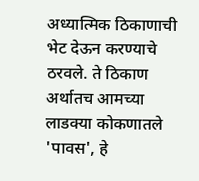अध्यात्मिक ठिकाणाची भेट देऊन करण्याचे ठरवले. ते ठिकाण अर्थातच आमच्या लाडक्या कोकणातले 'पावस', हे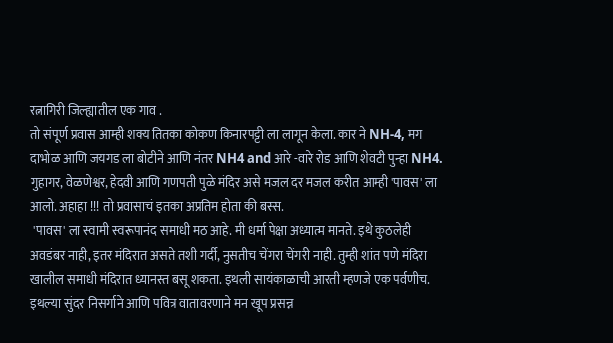रत्नागिरी जिल्ह्यातील एक गाव .
तो संपूर्ण प्रवास आम्ही शक्य तितका कोकण किनारपट्टी ला लागून केला. कार ने NH-4, मग दाभोळ आणि जयगड ला बोटीने आणि नंतर NH4 and आरे -वारे रोड आणि शेवटी पुन्हा NH4.
गुहागर, वेळणेश्वर, हेदवी आणि गणपती पुळे मंदिर असे मजल दर मजल करीत आम्ही 'पावस' ला आलो. अहाहा !!! तो प्रवासाचं इतका अप्रतिम होता की बस्स.
 'पावस' ला स्वामी स्वरूपानंद समाधी मठ आहे. मी धर्मा पेक्षा अध्यात्म मानते. इथे कुठलेही अवडंबर नाही, इतर मंदिरात असते तशी गर्दी, नुसतीच चेंगरा चेंगरी नाही. तुम्ही शांत पणे मंदिरा खालील समाधी मंदिरात ध्यानस्त बसू शकता. इथली सायंकाळाची आरती म्हणजे एक पर्वणीच. इथल्या सुंदर निसर्गाने आणि पवित्र वातावरणाने मन खूप प्रसन्न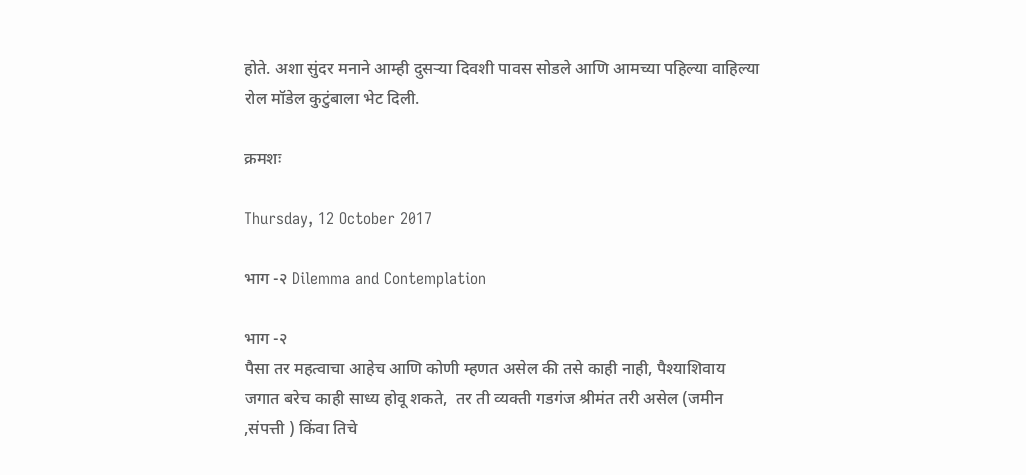होते. अशा सुंदर मनाने आम्ही दुसऱ्या दिवशी पावस सोडले आणि आमच्या पहिल्या वाहिल्या रोल मॉडेल कुटुंबाला भेट दिली.

क्रमशः

Thursday, 12 October 2017

भाग -२ Dilemma and Contemplation

भाग -२
पैसा तर महत्वाचा आहेच आणि कोणी म्हणत असेल की तसे काही नाही, पैश्याशिवाय जगात बरेच काही साध्य होवू शकते,  तर ती व्यक्ती गडगंज श्रीमंत तरी असेल (जमीन ,संपत्ती ) किंवा तिचे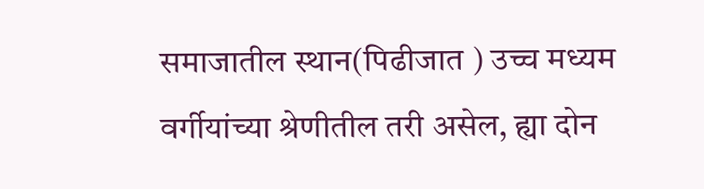समाजातील स्थान(पिढीजात ) उच्च मध्यम वर्गीयांच्या श्रेणीतील तरी असेल, ह्या दोन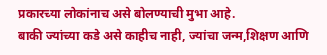प्रकारच्या लोकांनाच असे बोलण्याची मुभा आहे.
बाकी ज्यांच्या कडे असे काहीच नाही, ज्यांचा जन्म,शिक्षण आणि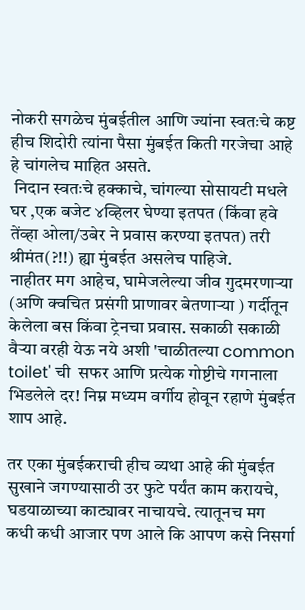नोकरी सगळेच मुंबईतील आणि ज्यांना स्वतःचे कष्ट हीच शिदोरी त्यांना पैसा मुंबईत किती गरजेचा आहे हे चांगलेच माहित असते.
 निदान स्वतःचे हक्काचे, चांगल्या सोसायटी मधले घर ,एक बजेट ४व्हिलर घेण्या इतपत (किंवा हवे तेंव्हा ओला/उबेर ने प्रवास करण्या इतपत) तरी श्रीमंत(?!!) ह्या मुंबईत असलेच पाहिजे.
नाहीतर मग आहेच, घामेजलेल्या जीव गुदमरणाऱ्या (अणि क्वचित प्रसंगी प्राणावर बेतणाऱ्या ) गर्दीतून केलेला बस किंवा ट्रेनचा प्रवास. सकाळी सकाळी वैऱ्या वरही येऊ नये अशी 'चाळीतल्या common toilet' ची  सफर आणि प्रत्येक गोष्टीचे गगनाला भिडलेले दर! निम्न मध्यम वर्गीय होवून रहाणे मुंबईत शाप आहे.

तर एका मुंबईकराची हीच व्यथा आहे की मुंबईत सुखाने जगण्यासाठी उर फुटे पर्यंत काम करायचे, घडयाळाच्या काट्यावर नाचायचे. त्यातूनच मग कधी कधी आजार पण आले कि आपण कसे निसर्गा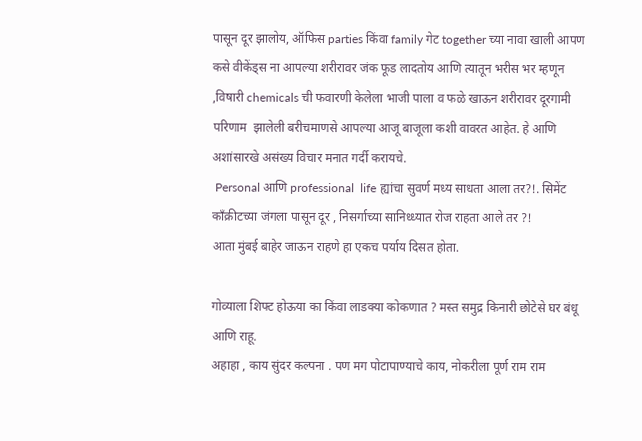पासून दूर झालोय, ऑफिस parties किंवा family गेट together च्या नावा खाली आपण कसे वीकेंड्स ना आपल्या शरीरावर जंक फूड लादतोय आणि त्यातून भरीस भर म्हणून ,विषारी chemicals ची फवारणी केलेला भाजी पाला व फळे खाऊन शरीरावर दूरगामी परिणाम  झालेली बरीचमाणसे आपल्या आजू बाजूला कशी वावरत आहेत. हे आणि अशांसारखे असंख्य विचार मनात गर्दी करायचे.
 Personal आणि professional  life ह्यांचा सुवर्ण मध्य साधता आला तर?!. सिमेंट काँक्रीटच्या जंगला पासून दूर , निसर्गाच्या सानिध्ध्यात रोज राहता आले तर ?!
आता मुंबई बाहेर जाऊन राहणे हा एकच पर्याय दिसत होता.

गोव्याला शिफ्ट होऊया का किंवा लाडक्या कोकणात ? मस्त समुद्र किनारी छोटेसे घर बंधू आणि राहू.
अहाहा , काय सुंदर कल्पना . पण मग पोटापाण्याचे काय, नोकरीला पूर्ण राम राम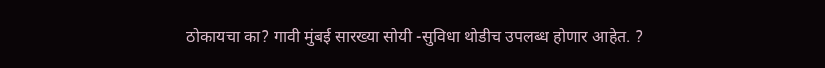ठोकायचा का? गावी मुंबई सारख्या सोयी -सुविधा थोडीच उपलब्ध होणार आहेत. ?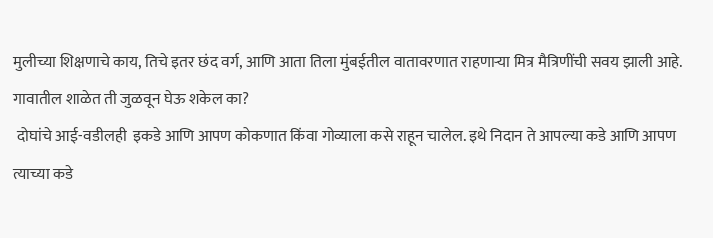मुलीच्या शिक्षणाचे काय, तिचे इतर छंद वर्ग, आणि आता तिला मुंबईतील वातावरणात राहणाऱ्या मित्र मैत्रिणींची सवय झाली आहे. गावातील शाळेत ती जुळवून घेऊ शकेल का?
 दोघांचे आई-वडीलही  इकडे आणि आपण कोकणात किंवा गोव्याला कसे राहून चालेल. इथे निदान ते आपल्या कडे आणि आपण त्याच्या कडे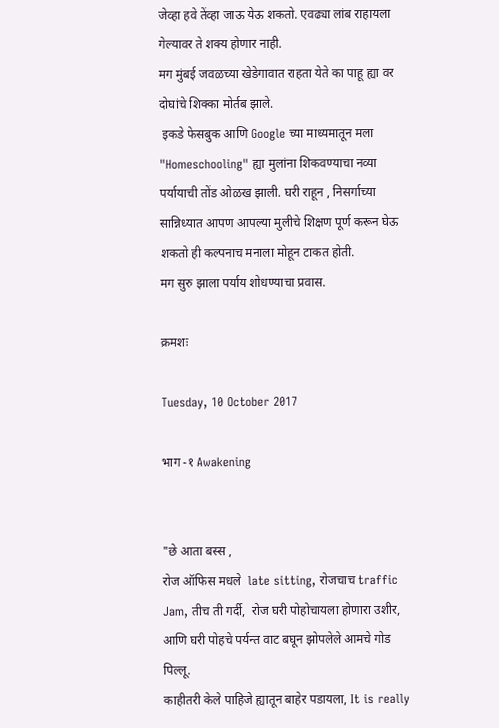जेव्हा हवे तेंव्हा जाऊ येऊ शकतो. एवढ्या लांब राहायला गेल्यावर ते शक्य होणार नाही.
मग मुंबई जवळच्या खेडेगावात राहता येते का पाहू ह्या वर दोघांचे शिक्का मोर्तब झाले.
 इकडे फेसबुक आणि Google च्या माध्यमातून मला "Homeschooling" ह्या मुलांना शिकवण्याचा नव्या पर्यायाची तोंड ओळख झाली. घरी राहून , निसर्गाच्या सान्निध्यात आपण आपल्या मुलीचे शिक्षण पूर्ण करून घेऊ शकतो ही कल्पनाच मनाला मोहून टाकत होती.
मग सुरु झाला पर्याय शोधण्याचा प्रवास.

क्रमशः

Tuesday, 10 October 2017

भाग -१ Awakening


"छे आता बस्स ,
रोज ऑफिस मधले  late sitting, रोजचाच traffic Jam, तीच ती गर्दी,  रोज घरी पोहोचायला होणारा उशीर, आणि घरी पोहचे पर्यन्त वाट बघून झोपलेले आमचे गोड पिल्लू.
काहीतरी केले पाहिजे ह्यातून बाहेर पडायला, It is really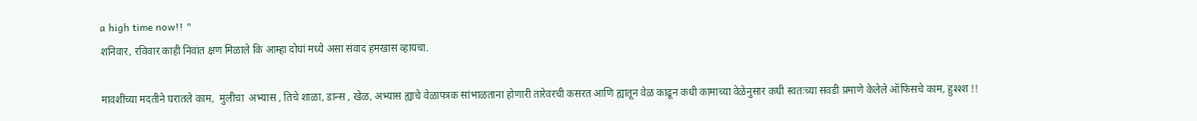a high time now!! "
शनिवार, रविवार काही निवांत क्षण मिळाले कि आम्हा दोघां मध्ये असा संवाद हमखास व्हायचा.

मावशींच्या मदतीने घरातले काम,  मुलीचा  अभ्यास , तिचे शाळा, डान्स , खेळ, अभ्यास ह्याचे वेळापत्रक सांभाळताना होणारी तारेवरची कसरत आणि ह्यातून वेळ काढून कधी कामाच्या वेळेनुसार कधी स्वतःच्या सवडी प्रमाणे केलेले ऑफिसचे काम, हुश्श्श !!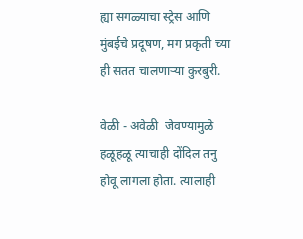ह्या सगळ्याचा स्ट्रेस आणि मुंबईचे प्रदूषण, मग प्रकृती च्या ही सतत चालणाऱ्या कुरबुरी.

वेळी - अवेळी  जेवण्यामुळे हळूहळू त्याचाही दोंदिल तनु होवू लागला होता. त्यालाही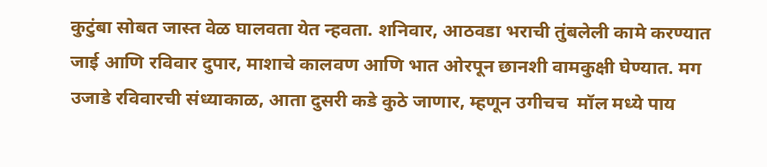कुटुंबा सोबत जास्त वेळ घालवता येत न्हवता. शनिवार, आठवडा भराची तुंबलेली कामे करण्यात जाई आणि रविवार दुपार, माशाचे कालवण आणि भात ओरपून छानशी वामकुक्षी घेण्यात. मग उजाडे रविवारची संध्याकाळ, आता दुसरी कडे कुठे जाणार, म्हणून उगीचच  मॉल मध्ये पाय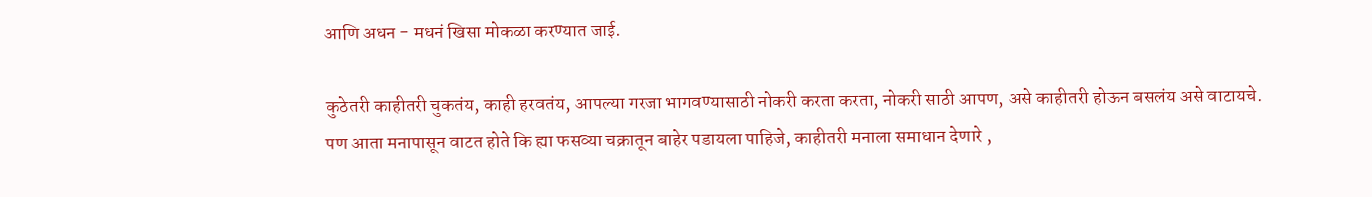आणि अधन - मधनं खिसा मोकळा करण्यात जाई.

कुठेतरी काहीतरी चुकतंय, काही हरवतंय, आपल्या गरजा भागवण्यासाठी नोकरी करता करता, नोकरी साठी आपण, असे काहीतरी होऊन बसलंय असे वाटायचे.
पण आता मनापासून वाटत होते कि ह्या फसव्या चक्रातून बाहेर पडायला पाहिजे, काहीतरी मनाला समाधान देणारे ,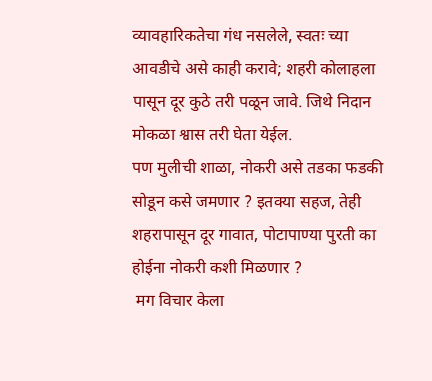व्यावहारिकतेचा गंध नसलेले, स्वतः च्या आवडीचे असे काही करावे; शहरी कोलाहला पासून दूर कुठे तरी पळून जावे. जिथे निदान मोकळा श्वास तरी घेता येईल.
पण मुलीची शाळा, नोकरी असे तडका फडकी सोडून कसे जमणार ? इतक्या सहज, तेही शहरापासून दूर गावात, पोटापाण्या पुरती का होईना नोकरी कशी मिळणार ?
 मग विचार केला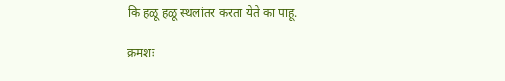कि हळू हळू स्थलांतर करता येते का पाहू.

क्रमशः